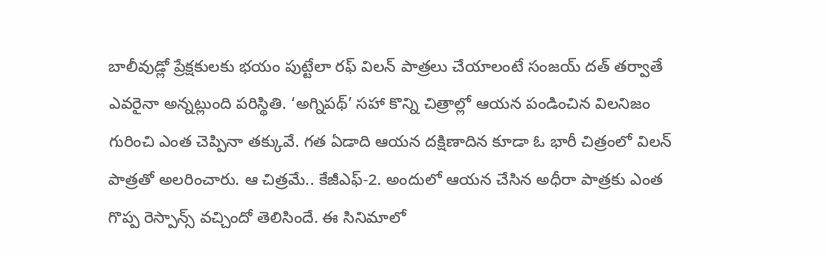బాలీవుడ్లో ప్రేక్షకులకు భయం పుట్టేలా రఫ్ విలన్ పాత్రలు చేయాలంటే సంజయ్ దత్ తర్వాతే ఎవరైనా అన్నట్లుంది పరిస్థితి. ‘అగ్నిపథ్’ సహా కొన్ని చిత్రాల్లో ఆయన పండించిన విలనిజం గురించి ఎంత చెప్పినా తక్కువే. గత ఏడాది ఆయన దక్షిణాదిన కూడా ఓ భారీ చిత్రంలో విలన్ పాత్రతో అలరించారు. ఆ చిత్రమే.. కేజీఎఫ్-2. అందులో ఆయన చేసిన అధీరా పాత్రకు ఎంత గొప్ప రెస్పాన్స్ వచ్చిందో తెలిసిందే. ఈ సినిమాలో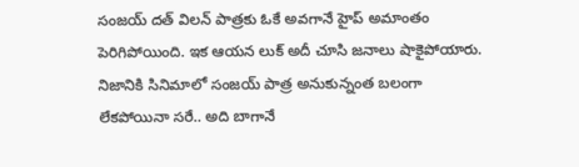సంజయ్ దత్ విలన్ పాత్రకు ఓకే అవగానే హైప్ అమాంతం పెరిగిపోయింది. ఇక ఆయన లుక్ అదీ చూసి జనాలు షాకైపోయారు.
నిజానికి సినిమాలో సంజయ్ పాత్ర అనుకున్నంత బలంగా లేకపోయినా సరే.. అది బాగానే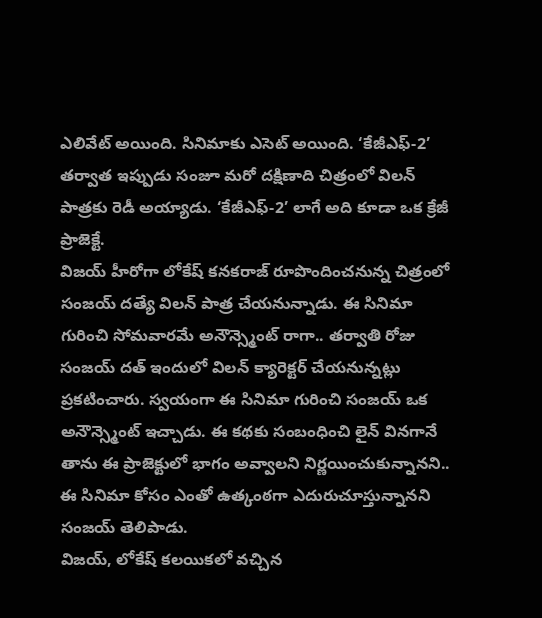ఎలివేట్ అయింది. సినిమాకు ఎసెట్ అయింది. ‘కేజీఎఫ్-2’ తర్వాత ఇప్పుడు సంజూ మరో దక్షిణాది చిత్రంలో విలన్ పాత్రకు రెడీ అయ్యాడు. ‘కేజీఎఫ్-2’ లాగే అది కూడా ఒక క్రేజీ ప్రాజెక్టే.
విజయ్ హీరోగా లోకేష్ కనకరాజ్ రూపొందించనున్న చిత్రంలో సంజయ్ దత్యే విలన్ పాత్ర చేయనున్నాడు. ఈ సినిమా గురించి సోమవారమే అనౌన్స్మెంట్ రాగా.. తర్వాతి రోజు సంజయ్ దత్ ఇందులో విలన్ క్యారెక్టర్ చేయనున్నట్లు ప్రకటించారు. స్వయంగా ఈ సినిమా గురించి సంజయ్ ఒక అనౌన్స్మెంట్ ఇచ్చాడు. ఈ కథకు సంబంధించి లైన్ వినగానే తాను ఈ ప్రాజెక్టులో భాగం అవ్వాలని నిర్ణయించుకున్నానని.. ఈ సినిమా కోసం ఎంతో ఉత్కంఠగా ఎదురుచూస్తున్నానని సంజయ్ తెలిపాడు.
విజయ్, లోకేష్ కలయికలో వచ్చిన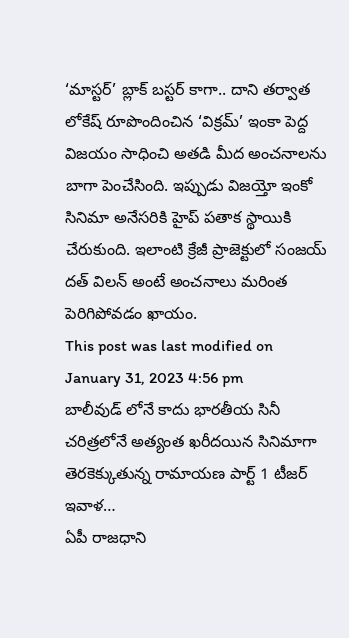‘మాస్టర్’ బ్లాక్ బస్టర్ కాగా.. దాని తర్వాత లోకేష్ రూపొందించిన ‘విక్రమ్’ ఇంకా పెద్ద విజయం సాధించి అతడి మీద అంచనాలను బాగా పెంచేసింది. ఇప్పుడు విజయ్తో ఇంకో సినిమా అనేసరికి హైప్ పతాక స్థాయికి చేరుకుంది. ఇలాంటి క్రేజీ ప్రాజెక్టులో సంజయ్ దత్ విలన్ అంటే అంచనాలు మరింత పెరిగిపోవడం ఖాయం.
This post was last modified on January 31, 2023 4:56 pm
బాలీవుడ్ లోనే కాదు భారతీయ సినీ చరిత్రలోనే అత్యంత ఖరీదయిన సినిమాగా తెరకెక్కుతున్న రామాయణ పార్ట్ 1 టీజర్ ఇవాళ…
ఏపీ రాజధాని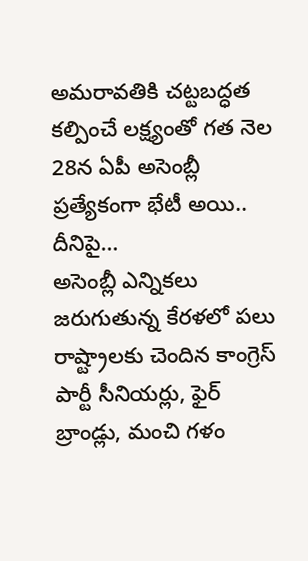అమరావతికి చట్టబద్ధత కల్పించే లక్ష్యంతో గత నెల 28న ఏపీ అసెంబ్లీ ప్రత్యేకంగా భేటీ అయి.. దీనిపై…
అసెంబ్లీ ఎన్నికలు జరుగుతున్న కేరళలో పలు రాష్ట్రాలకు చెందిన కాంగ్రెస్ పార్టీ సీనియర్లు, ఫైర్ బ్రాండ్లు, మంచి గళం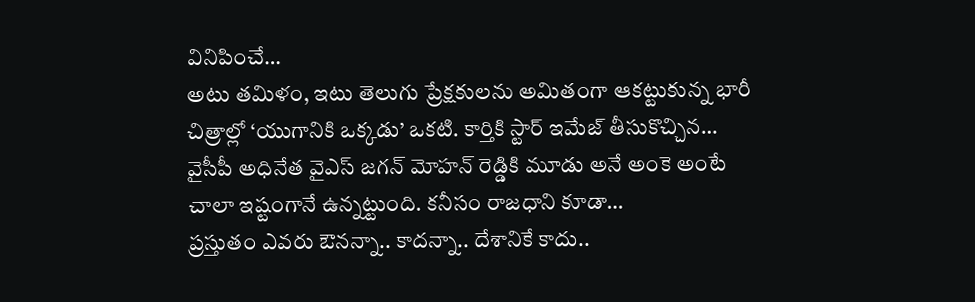వినిపించే…
అటు తమిళం, ఇటు తెలుగు ప్రేక్షకులను అమితంగా ఆకట్టుకున్న భారీ చిత్రాల్లో ‘యుగానికి ఒక్కడు’ ఒకటి. కార్తికి స్టార్ ఇమేజ్ తీసుకొచ్చిన…
వైసీపీ అధినేత వైఎస్ జగన్ మోహన్ రెడ్డికి మూడు అనే అంకె అంటే చాలా ఇష్టంగానే ఉన్నట్టుంది. కనీసం రాజధాని కూడా…
ప్రస్తుతం ఎవరు ఔనన్నా.. కాదన్నా.. దేశానికే కాదు..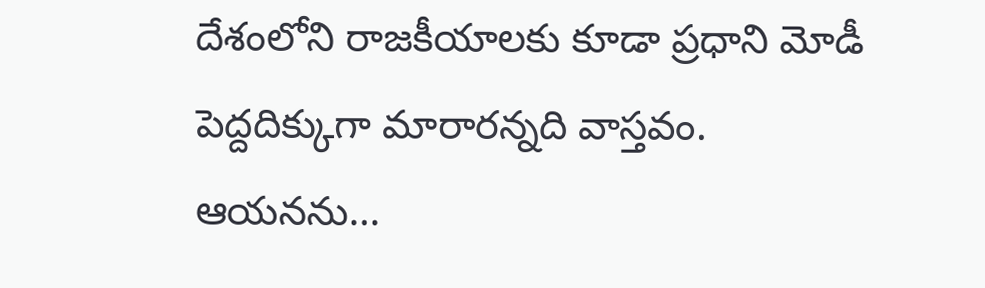దేశంలోని రాజకీయాలకు కూడా ప్రధాని మోడీ పెద్దదిక్కుగా మారారన్నది వాస్తవం. ఆయనను…